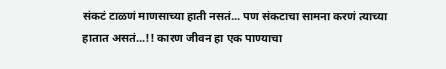संकटं टाळणं माणसाच्या हाती नसतं... पण संकटाचा सामना करणं त्याच्या हातात असतं...!! कारण जीवन हा एक पाण्याचा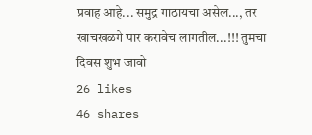प्रवाह आहे... समुद्र गाठायचा असेल..., तर खाचखळगे पार करावेच लागतील...!!! तुमचा दिवस शुभ जावो
26 likes
46 shares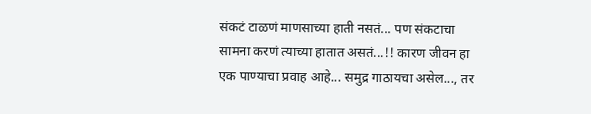संकटं टाळणं माणसाच्या हाती नसतं... पण संकटाचा सामना करणं त्याच्या हातात असतं...!! कारण जीवन हा एक पाण्याचा प्रवाह आहे... समुद्र गाठायचा असेल..., तर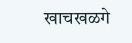खाचखळगे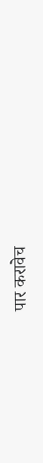पार करावेच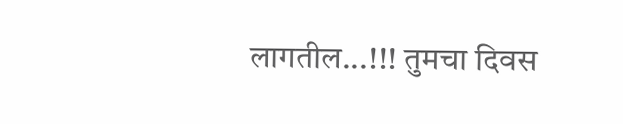लागतील...!!! तुमचा दिवस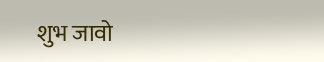शुभ जावो